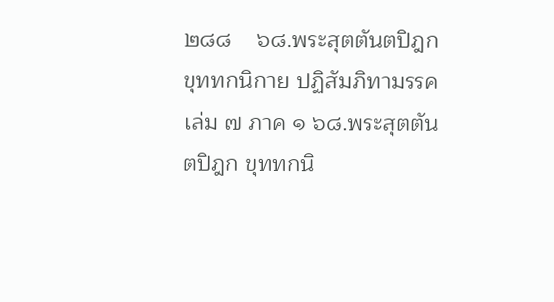๒๘๘    ๖๘.พระสุตตันตปิฎก ขุททกนิกาย ปฏิสัมภิทามรรค เล่ม ๗ ภาค ๑ ๖๘.พระสุตตันตปิฎก ขุททกนิ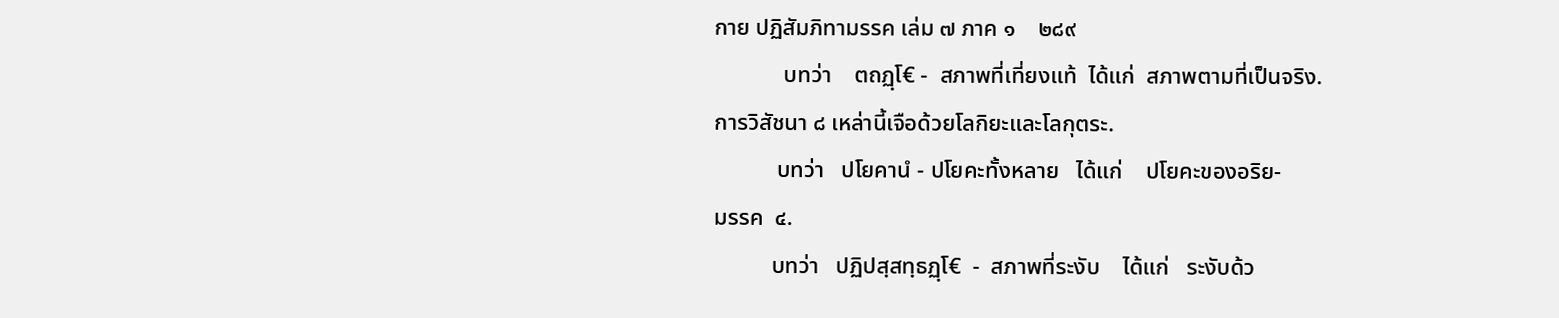กาย ปฏิสัมภิทามรรค เล่ม ๗ ภาค ๑    ๒๘๙
            บทว่า    ตถฏฺโ€ -  สภาพที่เที่ยงแท้  ได้แก่  สภาพตามที่เป็นจริง.
การวิสัชนา ๘ เหล่านี้เจือด้วยโลกิยะและโลกุตระ.
           บทว่า   ปโยคานํ - ปโยคะทั้งหลาย   ได้แก่    ปโยคะของอริย-
มรรค  ๔.
          บทว่า   ปฏิปสฺสทฺธฏฺโ€  -  สภาพที่ระงับ    ได้แก่   ระงับด้ว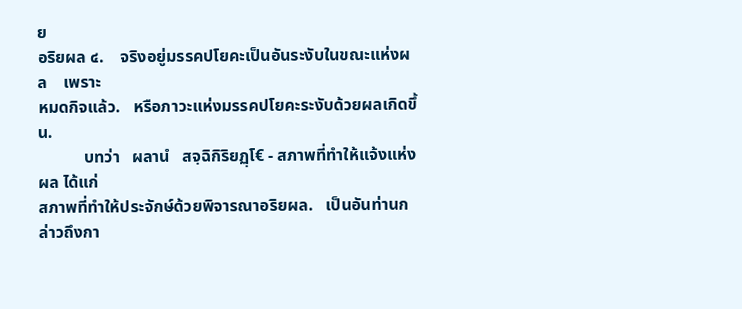ย
อริยผล ๔.    จริงอยู่มรรคปโยคะเป็นอันระงับในขณะแห่งผล    เพราะ
หมดกิจแล้ว.   หรือภาวะแห่งมรรคปโยคะระงับด้วยผลเกิดขึ้น.
           บทว่า   ผลานํ   สจฺฉิกิริยฏฺโ€ - สภาพที่ทำให้แจ้งแห่งผล ได้แก่
สภาพที่ทำให้ประจักษ์ด้วยพิจารณาอริยผล.   เป็นอันท่านกล่าวถึงกา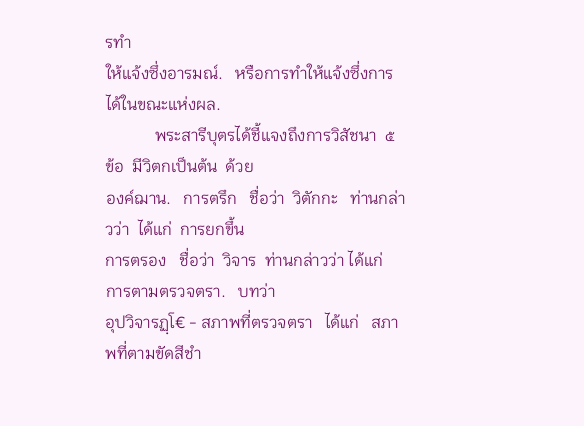รทำ
ให้แจ้งซึ่งอารมณ์.   หรือการทำให้แจ้งซึ่งการได้ในขณะแห่งผล.
            พระสารีบุตรได้ชี้แจงถึงการวิสัชนา  ๕  ข้อ  มีวิตกเป็นต้น  ด้วย
องค์ฌาน.   การตรึก   ชื่อว่า  วิตักกะ   ท่านกล่าวว่า  ได้แก่  การยกขึ้น
การตรอง   ชื่อว่า  วิจาร  ท่านกล่าวว่า ได้แก่  การตามตรวจตรา.   บทว่า
อุปวิจารฏฺโ€ - สภาพที่ตรวจตรา   ได้แก่   สภาพที่ตามขัดสีชำ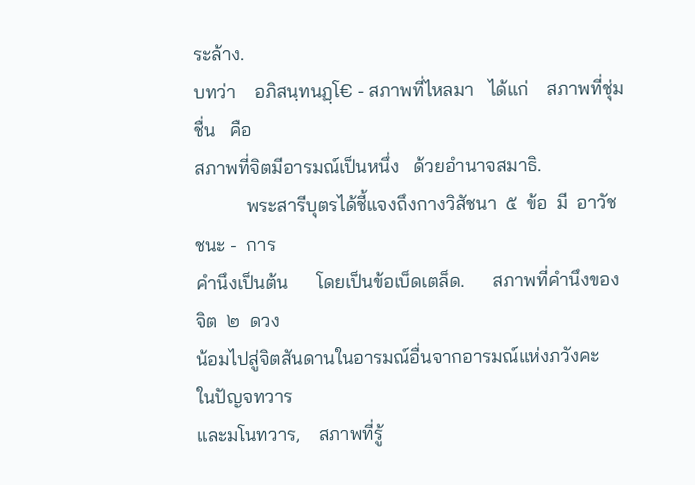ระล้าง.
บทว่า    อภิสนฺทนฏฺโ€ - สภาพที่ไหลมา   ได้แก่    สภาพที่ชุ่มชื่น   คือ
สภาพที่จิตมีอารมณ์เป็นหนึ่ง   ด้วยอำนาจสมาธิ.
           พระสารีบุตรได้ชี้แจงถึงกางวิสัชนา  ๕  ข้อ  มี  อาวัชชนะ -  การ
คำนึงเป็นต้น      โดยเป็นข้อเบ็ดเตล็ด.      สภาพที่คำนึงของจิต  ๒  ดวง
น้อมไปสู่จิตสันดานในอารมณ์อื่นจากอารมณ์แห่งภวังคะ   ในปัญจทวาร
และมโนทวาร,    สภาพที่รู้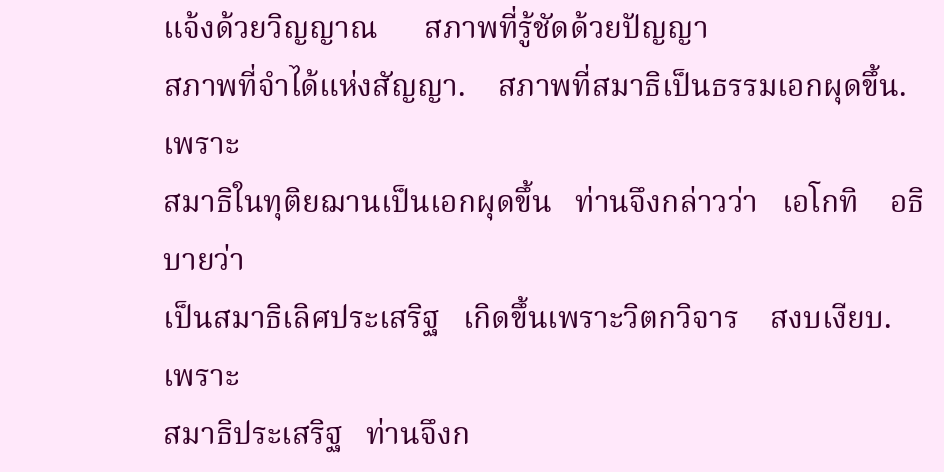แจ้งด้วยวิญญาณ      สภาพที่รู้ชัดด้วยปัญญา
สภาพที่จำได้แห่งสัญญา.    สภาพที่สมาธิเป็นธรรมเอกผุดขึ้น.     เพราะ
สมาธิในทุติยฌานเป็นเอกผุดขึ้น   ท่านจึงกล่าวว่า   เอโกทิ    อธิบายว่า
เป็นสมาธิเลิศประเสริฐ   เกิดขึ้นเพราะวิตกวิจาร    สงบเงียบ.     เพราะ
สมาธิประเสริฐ   ท่านจึงก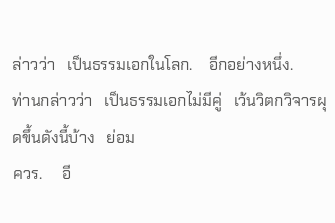ล่าวว่า   เป็นธรรมเอกในโลก.    อีกอย่างหนึ่ง.
ท่านกล่าวว่า   เป็นธรรมเอกไม่มีคู่   เว้นวิตกวิจารผุดขึ้นดังนี้บ้าง   ย่อม
ควร.     อี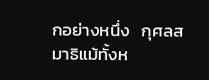กอย่างหนึ่ง   กุศลสมาธิแม้ทั้งห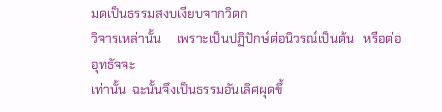มดเป็นธรรมสงบเงียบจากวิตก
วิจารเหล่านั้น     เพราะเป็นปฏิปักษ์ต่อนิวรณ์เป็นต้น   หรือต่ออุทธัจจะ
เท่านั้น  ฉะนั้นจึงเป็นธรรมอันเลิศผุดขึ้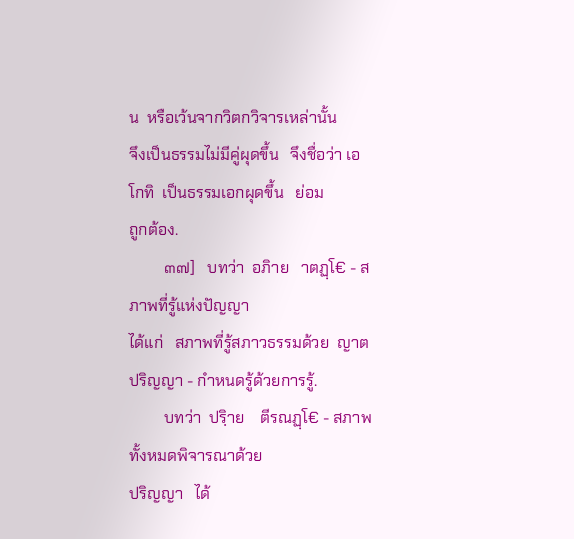น  หรือเว้นจากวิตกวิจารเหล่านั้น
จึงเป็นธรรมไม่มีคู่ผุดขึ้น   จึงชื่อว่า เอโกทิ  เป็นธรรมเอกผุดขึ้น   ย่อม
ถูกต้อง.
         ๓๗]   บทว่า  อภิาย   าตฏฺโ€ - สภาพที่รู้แห่งปัญญา
ได้แก่   สภาพที่รู้สภาวธรรมด้วย  ญาตปริญญา - กำหนดรู้ด้วยการรู้.
         บทว่า  ปริฺาย    ตีรณฏฺโ€ - สภาพทั้งหมดพิจารณาด้วย
ปริญญา   ได้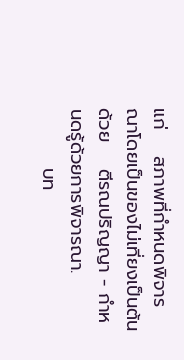แก่    สภาพที่กำหนดพิจารณาโดยเป็นของไม่เที่ยงเป็นต้น
ด้วย    ตีรณปริญญา - กำหนดรู้ด้วยการพิจารณา.
         บท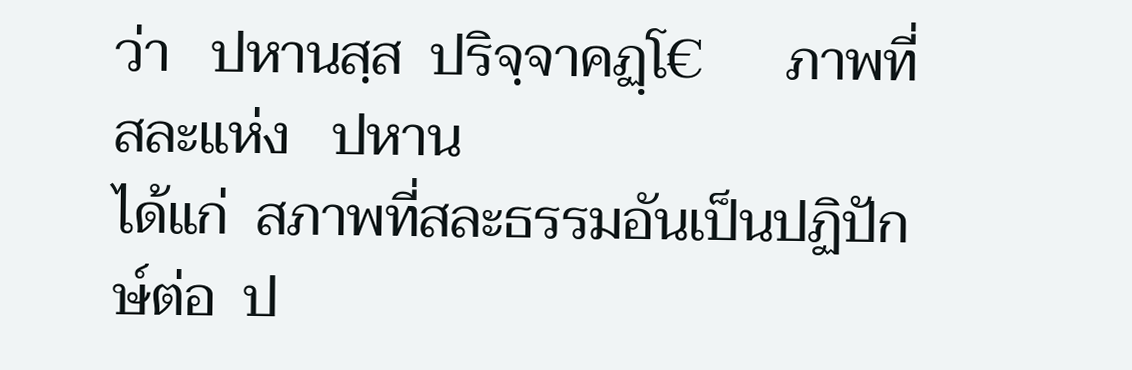ว่า   ปหานสฺส  ปริจฺจาคฏฺโ€      ภาพที่สละแห่ง   ปหาน
ได้แก่  สภาพที่สละธรรมอันเป็นปฏิปักษ์ต่อ  ป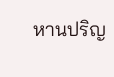หานปริญ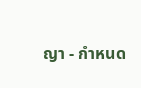ญา - กำหนด